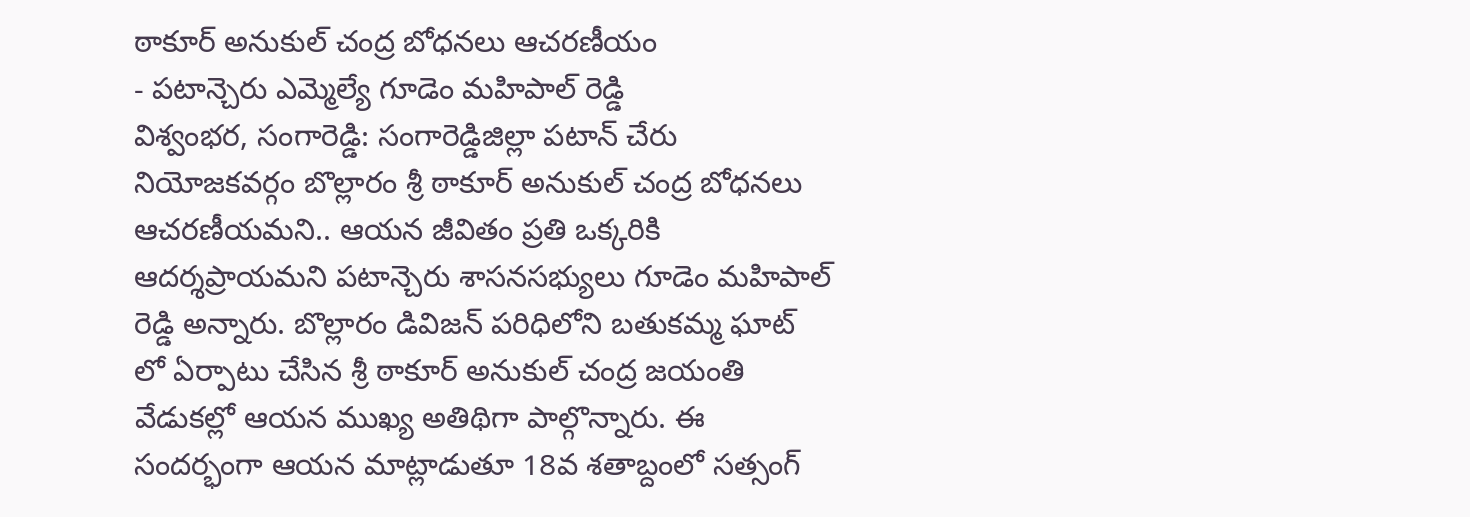ఠాకూర్ అనుకుల్ చంద్ర బోధనలు ఆచరణీయం
- పటాన్చెరు ఎమ్మెల్యే గూడెం మహిపాల్ రెడ్డి
విశ్వంభర, సంగారెడ్డి: సంగారెడ్డిజిల్లా పటాన్ చేరు నియోజకవర్గం బొల్లారం శ్రీ ఠాకూర్ అనుకుల్ చంద్ర బోధనలు ఆచరణీయమని.. ఆయన జీవితం ప్రతి ఒక్కరికి ఆదర్శప్రాయమని పటాన్చెరు శాసనసభ్యులు గూడెం మహిపాల్ రెడ్డి అన్నారు. బొల్లారం డివిజన్ పరిధిలోని బతుకమ్మ ఘాట్ లో ఏర్పాటు చేసిన శ్రీ ఠాకూర్ అనుకుల్ చంద్ర జయంతి వేడుకల్లో ఆయన ముఖ్య అతిథిగా పాల్గొన్నారు. ఈ సందర్భంగా ఆయన మాట్లాడుతూ 18వ శతాబ్దంలో సత్సంగ్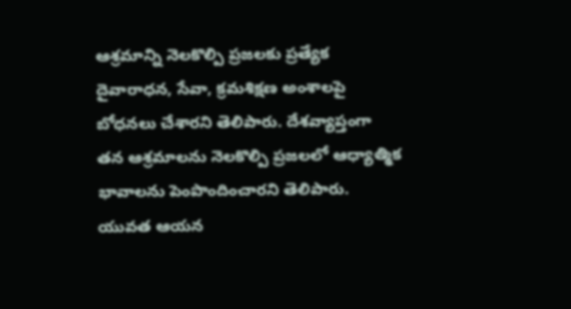ఆశ్రమాన్ని నెలకొల్పి ప్రజలకు ప్రత్యేక దైవారాధన, సేవా, క్రమశిక్షణ అంశాలపై బోధనలు చేశారని తెలిపారు. దేశవ్యాప్తంగా తన ఆశ్రమాలను నెలకొల్పి ప్రజలలో ఆధ్యాత్మిక భావాలను పెంపొందించారని తెలిపారు. యువత ఆయన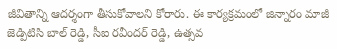జీవితాన్ని ఆదర్శంగా తీసుకోవాలని కోరారు. ఈ కార్యక్రమంలో జిన్నారం మాజీ జెడ్పిటిసి బాల్ రెడ్డి, సీఐ రవీందర్ రెడ్డి, ఉత్సవ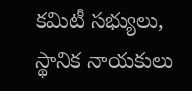కమిటీ సభ్యులు, స్థానిక నాయకులు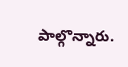పాల్గొన్నారు.